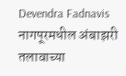Devendra Fadnavis
नागपूरमधील अंबाझरी तलावाच्या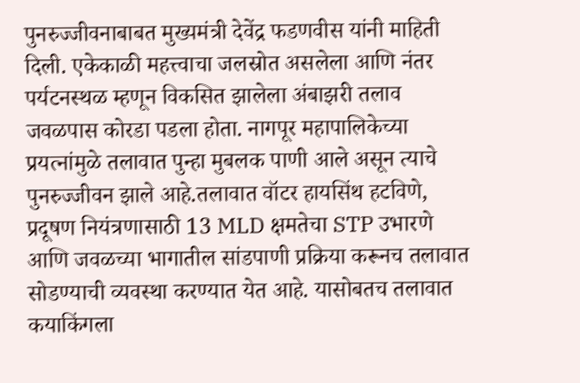पुनरुज्जीवनाबाबत मुख्यमंत्री देवेंद्र फडणवीस यांनी माहिती दिली. एकेकाळी महत्त्वाचा जलस्रोत असलेला आणि नंतर पर्यटनस्थळ म्हणून विकसित झालेला अंबाझरी तलाव जवळपास कोरडा पडला होता. नागपूर महापालिकेच्या प्रयत्नांमुळे तलावात पुन्हा मुबलक पाणी आले असून त्याचे पुनरुज्जीवन झाले आहे.तलावात वॉटर हायसिंथ हटविणे, प्रदूषण नियंत्रणासाठी 13 MLD क्षमतेचा STP उभारणे आणि जवळच्या भागातील सांडपाणी प्रक्रिया करूनच तलावात सोडण्याची व्यवस्था करण्यात येत आहे. यासोबतच तलावात कयाकिंगला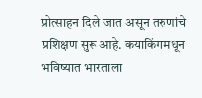प्रोत्साहन दिले जात असून तरुणांचे प्रशिक्षण सुरू आहे. कयाकिंगमधून भविष्यात भारताला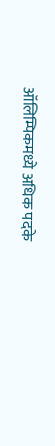ऑलिम्पिकमध्ये अधिक पदके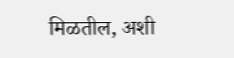मिळतील, अशी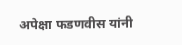अपेक्षा फडणवीस यांनी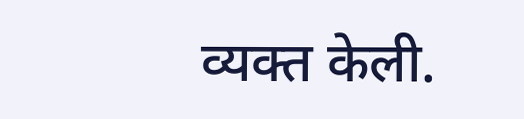व्यक्त केली.